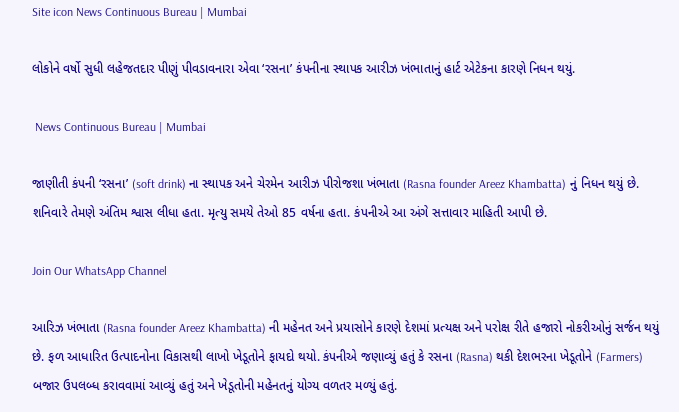Site icon News Continuous Bureau | Mumbai

લોકોને વર્ષો સુધી લહેજતદાર પીણું પીવડાવનારા એવા ‘રસના’ કંપનીના સ્થાપક આરીઝ ખંભાતાનું હાર્ટ એટેકના કારણે નિધન થયું.

 News Continuous Bureau | Mumbai

જાણીતી કંપની ‘રસના’ (soft drink) ના સ્થાપક અને ચેરમેન આરીઝ પીરોજશા ખંભાતા (Rasna founder Areez Khambatta) નું નિધન થયું છે. શનિવારે તેમણે અંતિમ શ્વાસ લીધા હતા. મૃત્યુ સમયે તેઓ 85 વર્ષના હતા. કંપનીએ આ અંગે સત્તાવાર માહિતી આપી છે.

Join Our WhatsApp Channel

આરિઝ ખંભાતા (Rasna founder Areez Khambatta) ની મહેનત અને પ્રયાસોને કારણે દેશમાં પ્રત્યક્ષ અને પરોક્ષ રીતે હજારો નોકરીઓનું સર્જન થયું છે. ફળ આધારિત ઉત્પાદનોના વિકાસથી લાખો ખેડૂતોને ફાયદો થયો. કંપનીએ જણાવ્યું હતું કે રસના (Rasna) થકી દેશભરના ખેડૂતોને (Farmers) બજાર ઉપલબ્ધ કરાવવામાં આવ્યું હતું અને ખેડૂતોની મહેનતનું યોગ્ય વળતર મળ્યું હતું.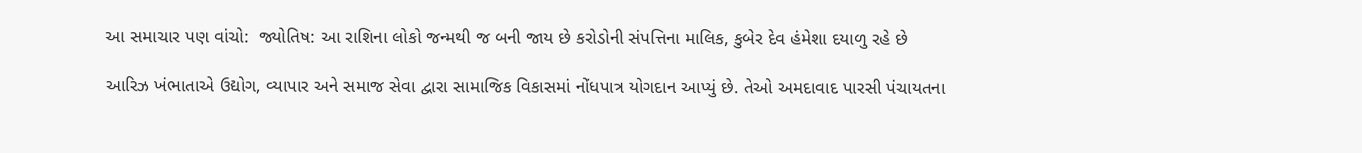આ સમાચાર પણ વાંચો:  જ્યોતિષ: આ રાશિના લોકો જન્મથી જ બની જાય છે કરોડોની સંપત્તિના માલિક, કુબેર દેવ હંમેશા દયાળુ રહે છે

આરિઝ ખંભાતાએ ઉદ્યોગ, વ્યાપાર અને સમાજ સેવા દ્વારા સામાજિક વિકાસમાં નોંધપાત્ર યોગદાન આપ્યું છે. તેઓ અમદાવાદ પારસી પંચાયતના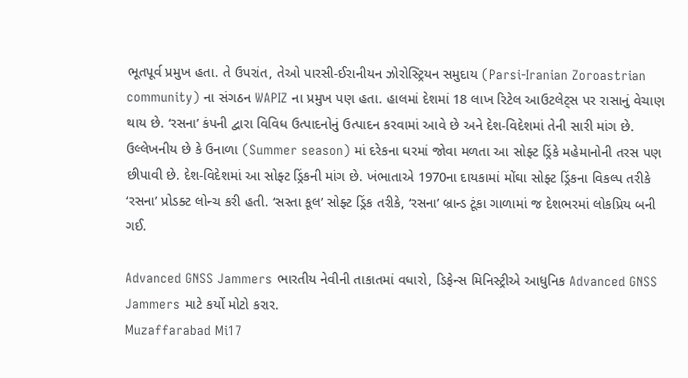ભૂતપૂર્વ પ્રમુખ હતા. તે ઉપરાંત, તેઓ પારસી-ઈરાનીયન ઝોરોસ્ટ્રિયન સમુદાય (Parsi-Iranian Zoroastrian community) ના સંગઠન WAPIZ ના પ્રમુખ પણ હતા. હાલમાં દેશમાં 18 લાખ રિટેલ આઉટલેટ્સ પર રાસાનું વેચાણ થાય છે. ‘રસના’ કંપની દ્વારા વિવિધ ઉત્પાદનોનું ઉત્પાદન કરવામાં આવે છે અને દેશ-વિદેશમાં તેની સારી માંગ છે. ઉલ્લેખનીય છે કે ઉનાળા (Summer season) માં દરેકના ઘરમાં જોવા મળતા આ સોફ્ટ ડ્રિંકે મહેમાનોની તરસ પણ છીપાવી છે. દેશ-વિદેશમાં આ સોફ્ટ ડ્રિંકની માંગ છે. ખંભાતાએ 1970ના દાયકામાં મોંઘા સોફ્ટ ડ્રિંકના વિકલ્પ તરીકે ‘રસના’ પ્રોડક્ટ લોન્ચ કરી હતી. ‘સસ્તા કૂલ’ સોફ્ટ ડ્રિંક તરીકે, ‘રસના’ બ્રાન્ડ ટૂંકા ગાળામાં જ દેશભરમાં લોકપ્રિય બની ગઈ.

Advanced GNSS Jammers ભારતીય નેવીની તાકાતમાં વધારો, ડિફેન્સ મિનિસ્ટ્રીએ આધુનિક Advanced GNSS Jammers માટે કર્યો મોટો કરાર.
Muzaffarabad Mi17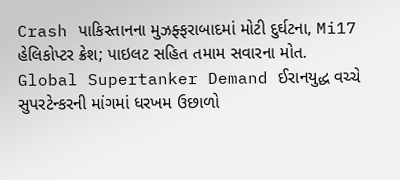Crash પાકિસ્તાનના મુઝફ્ફરાબાદમાં મોટી દુર્ઘટના, Mi17 હેલિકોપ્ટર ક્રેશ; પાઇલટ સહિત તમામ સવારના મોત.
Global Supertanker Demand ઈરાનયુદ્ધ વચ્ચે સુપરટેન્કરની માંગમાં ધરખમ ઉછાળો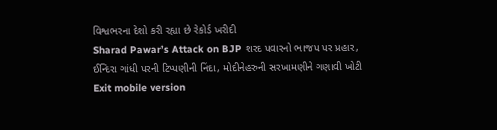વિશ્વભરના દેશો કરી રહ્યા છે રેકોર્ડ ખરીદી
Sharad Pawar’s Attack on BJP શરદ પવારનો ભાજપ પર પ્રહાર, ઈન્દિરા ગાંધી પરની ટિપ્પણીની નિંદા, મોદીનેહરુની સરખામણીને ગણાવી ખોટી
Exit mobile version